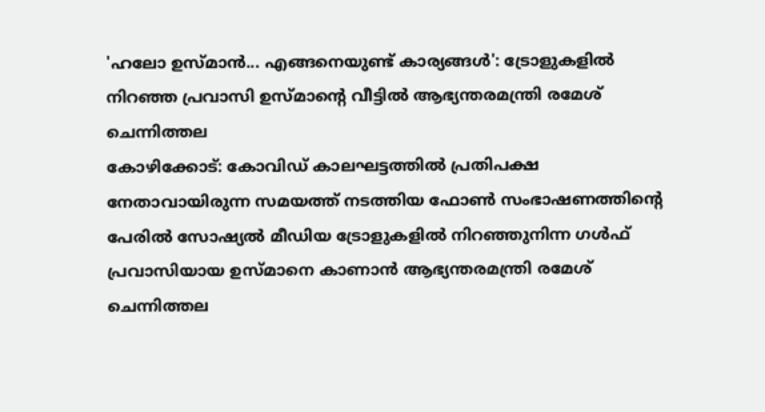'ഹലോ ഉസ്മാൻ... എങ്ങനെയുണ്ട് കാര്യങ്ങൾ': ട്രോളുകളിൽ നിറഞ്ഞ പ്രവാസി ഉസ്മാന്റെ വീട്ടിൽ ആഭ്യന്തരമന്ത്രി രമേശ് ചെന്നിത്തല
കോഴിക്കോട്: കോവിഡ് കാലഘട്ടത്തിൽ പ്രതിപക്ഷ നേതാവായിരുന്ന സമയത്ത് നടത്തിയ ഫോൺ സംഭാഷണത്തിന്റെ പേരിൽ സോഷ്യൽ മീഡിയ ട്രോളുകളിൽ നിറഞ്ഞുനിന്ന ഗൾഫ് പ്രവാസിയായ ഉസ്മാനെ കാണാൻ ആഭ്യന്തരമന്ത്രി രമേശ് ചെന്നിത്തല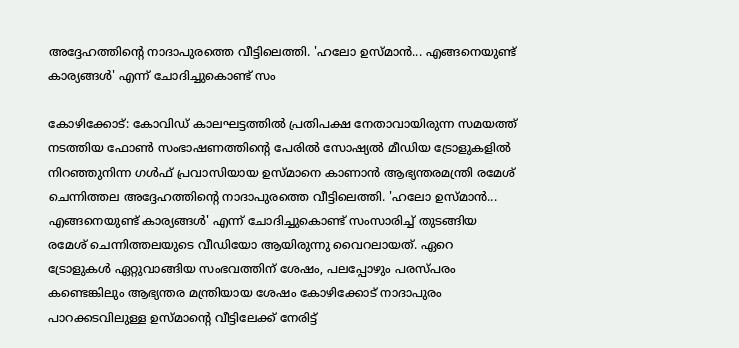അദ്ദേഹത്തിന്റെ നാദാപുരത്തെ വീട്ടിലെത്തി. 'ഹലോ ഉസ്മാൻ... എങ്ങനെയുണ്ട് കാര്യങ്ങൾ' എന്ന് ചോദിച്ചുകൊണ്ട് സം

കോഴിക്കോട്: കോവിഡ് കാലഘട്ടത്തിൽ പ്രതിപക്ഷ നേതാവായിരുന്ന സമയത്ത് നടത്തിയ ഫോൺ സംഭാഷണത്തിന്റെ പേരിൽ സോഷ്യൽ മീഡിയ ട്രോളുകളിൽ നിറഞ്ഞുനിന്ന ഗൾഫ് പ്രവാസിയായ ഉസ്മാനെ കാണാൻ ആഭ്യന്തരമന്ത്രി രമേശ് ചെന്നിത്തല അദ്ദേഹത്തിന്റെ നാദാപുരത്തെ വീട്ടിലെത്തി. 'ഹലോ ഉസ്മാൻ... എങ്ങനെയുണ്ട് കാര്യങ്ങൾ' എന്ന് ചോദിച്ചുകൊണ്ട് സംസാരിച്ച് തുടങ്ങിയ രമേശ് ചെന്നിത്തലയുടെ വീഡിയോ ആയിരുന്നു വൈറലായത്. ഏറെ ട്രോളുകൾ ഏറ്റുവാങ്ങിയ സംഭവത്തിന് ശേഷം, പലപ്പോഴും പരസ്പരം കണ്ടെങ്കിലും ആഭ്യന്തര മന്ത്രിയായ ശേഷം കോഴിക്കോട് നാദാപുരം പാറക്കടവിലുള്ള ഉസ്മാന്റെ വീട്ടിലേക്ക് നേരിട്ട്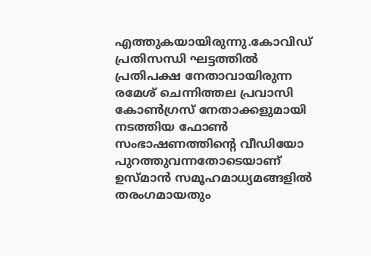എത്തുകയായിരുന്നു.കോവിഡ് പ്രതിസന്ധി ഘട്ടത്തിൽ പ്രതിപക്ഷ നേതാവായിരുന്ന രമേശ് ചെന്നിത്തല പ്രവാസി കോൺഗ്രസ് നേതാക്കളുമായി നടത്തിയ ഫോൺ സംഭാഷണത്തിന്റെ വീഡിയോ പുറത്തുവന്നതോടെയാണ് ഉസ്മാൻ സമൂഹമാധ്യമങ്ങളിൽ തരംഗമായതും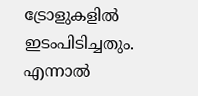ട്രോളുകളിൽ ഇടംപിടിച്ചതും. എന്നാൽ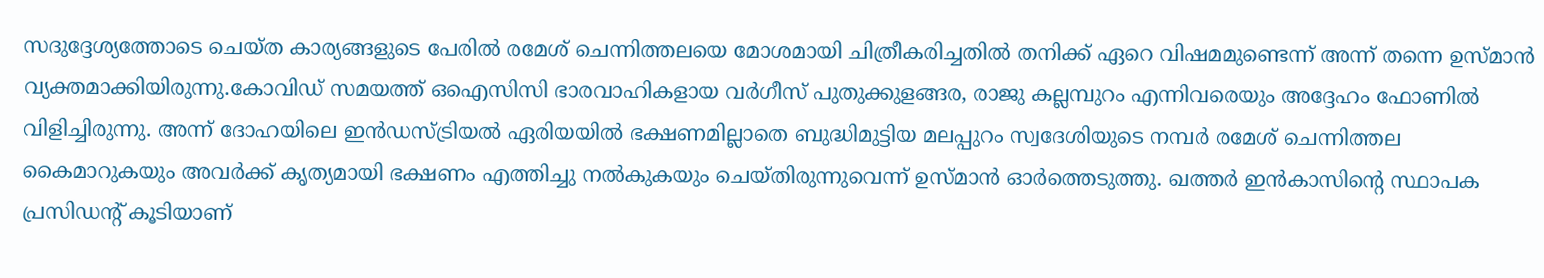സദുദ്ദേശ്യത്തോടെ ചെയ്ത കാര്യങ്ങളുടെ പേരിൽ രമേശ് ചെന്നിത്തലയെ മോശമായി ചിത്രീകരിച്ചതിൽ തനിക്ക് ഏറെ വിഷമമുണ്ടെന്ന് അന്ന് തന്നെ ഉസ്മാൻ വ്യക്തമാക്കിയിരുന്നു.കോവിഡ് സമയത്ത് ഒഐസിസി ഭാരവാഹികളായ വർഗീസ് പുതുക്കുളങ്ങര, രാജു കല്ലമ്പുറം എന്നിവരെയും അദ്ദേഹം ഫോണിൽ വിളിച്ചിരുന്നു. അന്ന് ദോഹയിലെ ഇൻഡസ്ട്രിയൽ ഏരിയയിൽ ഭക്ഷണമില്ലാതെ ബുദ്ധിമുട്ടിയ മലപ്പുറം സ്വദേശിയുടെ നമ്പർ രമേശ് ചെന്നിത്തല കൈമാറുകയും അവർക്ക് കൃത്യമായി ഭക്ഷണം എത്തിച്ചു നൽകുകയും ചെയ്തിരുന്നുവെന്ന് ഉസ്മാൻ ഓർത്തെടുത്തു. ഖത്തർ ഇൻകാസിന്റെ സ്ഥാപക പ്രസിഡന്റ് കൂടിയാണ്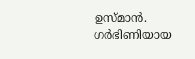ഉസ്മാൻ. ഗർഭിണിയായ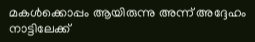മകൾക്കൊപ്പം ആയിരുന്നു അന്ന് അദ്ദേഹം നാട്ടിലേക്ക്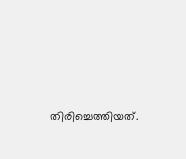തിരിച്ചെത്തിയത്.